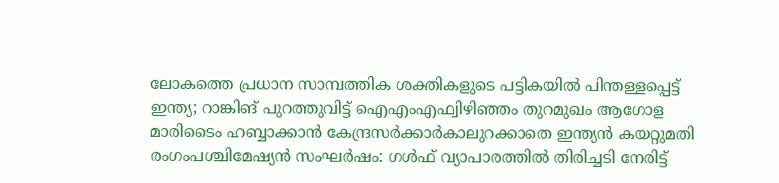ലോകത്തെ പ്രധാന സാമ്പത്തിക ശക്തികളുടെ പട്ടികയിൽ പിന്തള്ളപ്പെട്ട് ഇന്ത്യ; റാങ്കിങ് പുറത്തുവിട്ട് ഐഎംഎഫ്വിഴിഞ്ഞം തുറമുഖം ആഗോള മാരിടൈം ഹബ്ബാക്കാൻ കേന്ദ്രസർക്കാർകാലുറക്കാതെ ഇന്ത്യൻ കയറ്റുമതി രംഗംപശ്ചിമേഷ്യൻ സംഘർഷം: ഗൾഫ് വ്യാപാരത്തിൽ തിരിച്ചടി നേരിട്ട്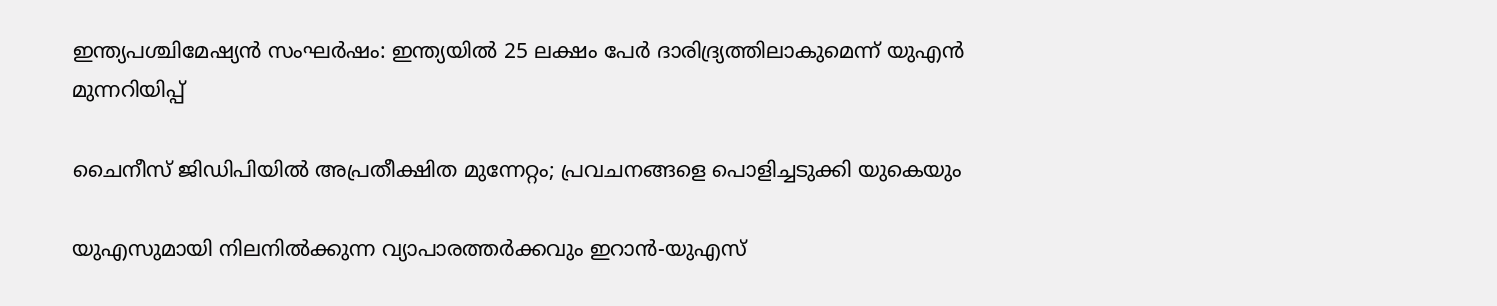ഇന്ത്യപശ്ചിമേഷ്യൻ സംഘർഷം: ഇന്ത്യയിൽ 25 ലക്ഷം പേർ ദാരിദ്ര്യത്തിലാകുമെന്ന് യുഎൻ മുന്നറിയിപ്പ്

ചൈനീസ് ജിഡിപിയിൽ അപ്രതീക്ഷിത മുന്നേറ്റം; പ്രവചനങ്ങളെ പൊളിച്ചടുക്കി യുകെയും

യുഎസുമായി നിലനിൽക്കുന്ന വ്യാപാരത്തർക്കവും ഇറാൻ-യുഎസ്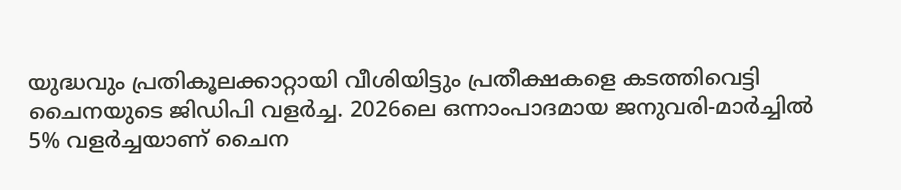യുദ്ധവും പ്രതികൂലക്കാറ്റായി വീശിയിട്ടും പ്രതീക്ഷകളെ കടത്തിവെട്ടി ചൈനയുടെ ജിഡിപി വളർച്ച. 2026ലെ ഒന്നാംപാദമായ ജനുവരി-മാർച്ചിൽ 5% വളർച്ചയാണ് ചൈന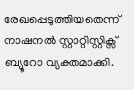രേഖപ്പെടുത്തിയതെന്ന് നാഷനൽ‌ സ്റ്റാറ്റിസ്റ്റിക്സ് ബ്യൂറോ വ്യക്തമാക്കി.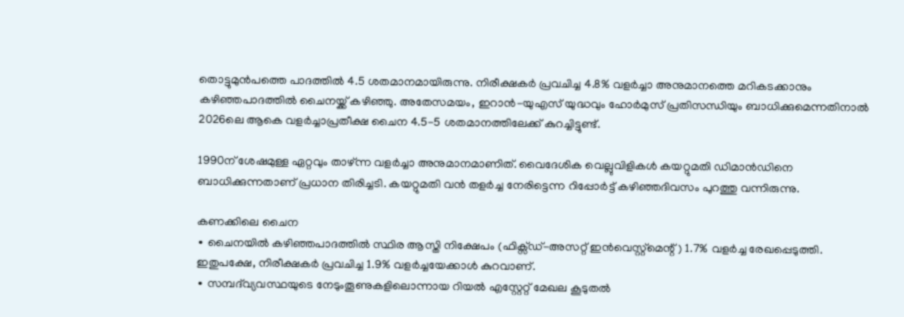തൊട്ടുമുൻപത്തെ പാദത്തിൽ 4.5 ശതമാനമായിരുന്നു. നിരീക്ഷകർ പ്രവചിച്ച 4.8% വളർച്ചാ അനുമാനത്തെ മറികടക്കാനും കഴിഞ്ഞപാദത്തിൽ ചൈനയ്ക്ക് കഴിഞ്ഞു. അതേസമയം, ഇറാൻ-യുഎസ് യുദ്ധവും ഹോർമുസ് പ്രതിസന്ധിയും ബാധിക്കുമെന്നതിനാൽ 2026ലെ ആകെ വളർച്ചാപ്രതീക്ഷ ചൈന 4.5-5 ശതമാനത്തിലേക്ക് കുറച്ചിട്ടുണ്ട്.

1990ന് ശേഷമുള്ള ഏറ്റവും താഴ്ന്ന വളർച്ചാ അനുമാനമാണിത്. വൈദേശിക വെല്ലുവിളികൾ കയറ്റുമതി ഡിമാൻഡിനെ ബാധിക്കുന്നതാണ് പ്രധാന തിരിച്ചടി. കയറ്റുമതി വൻ തളർച്ച നേരിട്ടെന്ന റിപ്പോർ‌ട്ട് കഴിഞ്ഞദിവസം പുറത്തു വന്നിരുന്നു.

കണക്കിലെ ചൈന
∙ ചൈനയിൽ കഴിഞ്ഞപാദത്തിൽ സ്ഥിര ആസ്തി നിക്ഷേപം (ഫിക്സ്ഡ്-അസറ്റ് ഇൻവെസ്റ്റ്മെന്റ്) 1.7% വളർച്ച രേഖപ്പെടുത്തി. ഇതുപക്ഷേ, നിരീക്ഷകർ പ്രവചിച്ച 1.9% വളർച്ചയേക്കാൾ കുറവാണ്.
∙ സമ്പദ്‍വ്യവസ്ഥയുടെ നേടുംതൂണുകളിലൊന്നായ റിയൽ എസ്റ്റേറ്റ് മേഖല കൂടുതൽ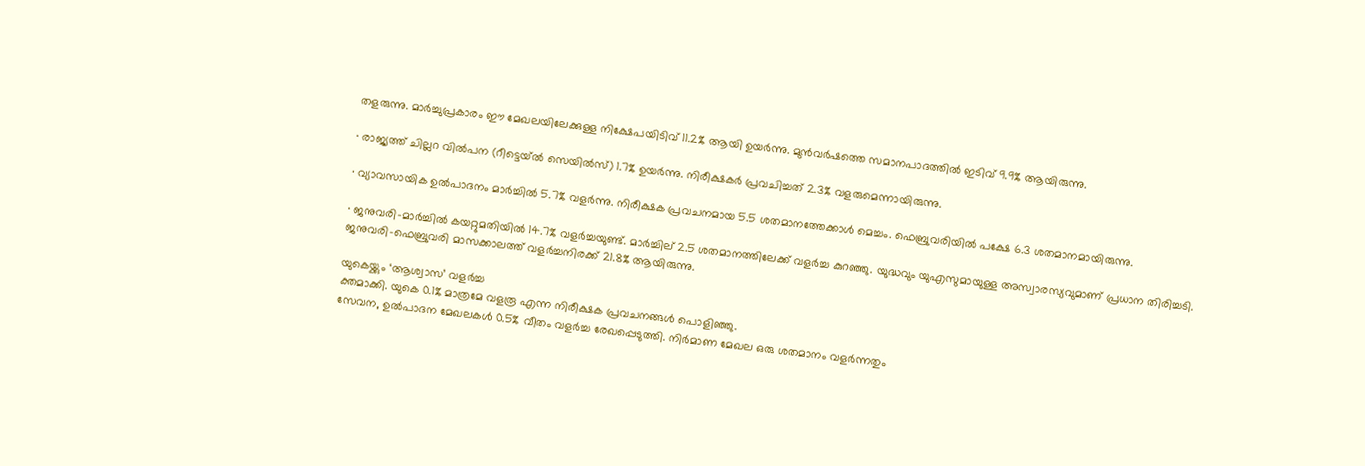തളരുന്നു. മാർച്ചുപ്രകാരം ഈ മേഖലയിലേക്കുള്ള നിക്ഷേപയിടിവ് 11.2% ആയി ഉയർന്നു. മുൻവർഷത്തെ സമാനപാദത്തിൽ ഇടിവ് 9.9% ആയിരുന്നു.

∙ രാജ്യത്ത് ചില്ലറ വിൽപന (റീട്ടെയ്ൽ സെയിൽസ്) 1.7% ഉയർന്നു. നിരീക്ഷകർ പ്രവചിച്ചത് 2.3% വളരുമെന്നായിരുന്നു.

∙ വ്യാവസായിക ഉൽപാദനം മാർച്ചിൽ 5.7% വളർന്നു. നിരീക്ഷക പ്രവചനമായ 5.5 ശതമാനത്തേക്കാൾ മെച്ചം. ഫെബ്രുവരിയിൽ പക്ഷേ 6.3 ശതമാനമായിരുന്നു.

∙ ജനുവരി-മാർച്ചിൽ കയറ്റുമതിയിൽ 14.7% വളർച്ചയുണ്ട്. മാർച്ചില്‌ 2.5 ശതമാനത്തിലേക്ക് വളർച്ച കുറഞ്ഞു. യുദ്ധവും യുഎസുമായുള്ള അസ്വാരസ്യവുമാണ് പ്രധാന തിരിച്ചടി. ജനുവരി-ഫെബ്രുവരി മാസക്കാലത്ത് വളർച്ചനിരക്ക് 21.8% ആയിരുന്നു.

യുകെയ്ക്കും ‘ആശ്വാസ’ വളർച്ച
ക്തമാക്കി. യുകെ 0.1% മാത്രമേ വളരൂ എന്ന നിരീക്ഷക പ്രവചനങ്ങൾ പൊളിഞ്ഞു.
സേവന, ഉൽപാദന മേഖലകൾ 0.5% വീതം വളർച്ച രേഖപ്പെടുത്തി. നിർമാണ മേഖല ഒരു ശതമാനം വളർന്നതും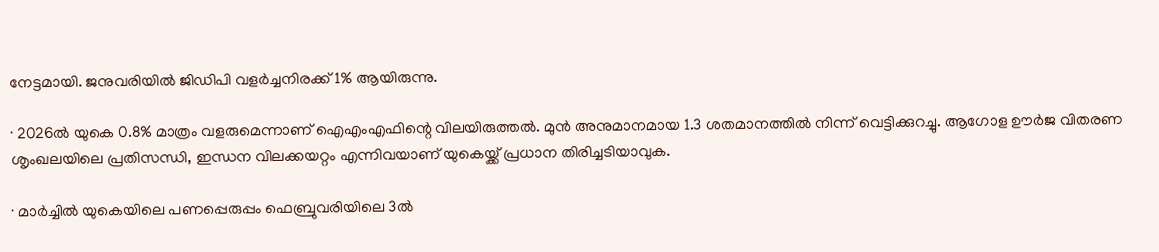നേട്ടമായി. ജനുവരിയിൽ ജിഡിപി വളർച്ചനിരക്ക് 1% ആയിരുന്നു.

∙ 2026ൽ യുകെ 0.8% മാത്രം വളരുമെന്നാണ് ഐഎംഎഫിന്റെ വിലയിരുത്തൽ. മുൻ അനുമാനമായ 1.3 ശതമാനത്തിൽ നിന്ന് വെട്ടിക്കുറച്ചു. ആഗോള ഊർജ വിതരണ ശൃംഖലയിലെ പ്രതിസന്ധി, ഇന്ധന വിലക്കയറ്റം എന്നിവയാണ് യുകെയ്ക്ക് പ്രധാന തിരിച്ചടിയാവുക.

∙ മാർച്ചിൽ യുകെയിലെ പണപ്പെരുപ്പം ഫെബ്രുവരിയിലെ 3ൽ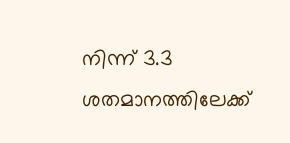നിന്ന് 3.3 ശതമാനത്തിലേക്ക്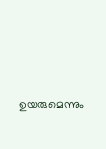ഉയരുമെന്നും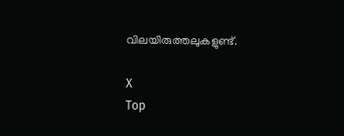വിലയിരുത്തലുകളുണ്ട്.

X
Top